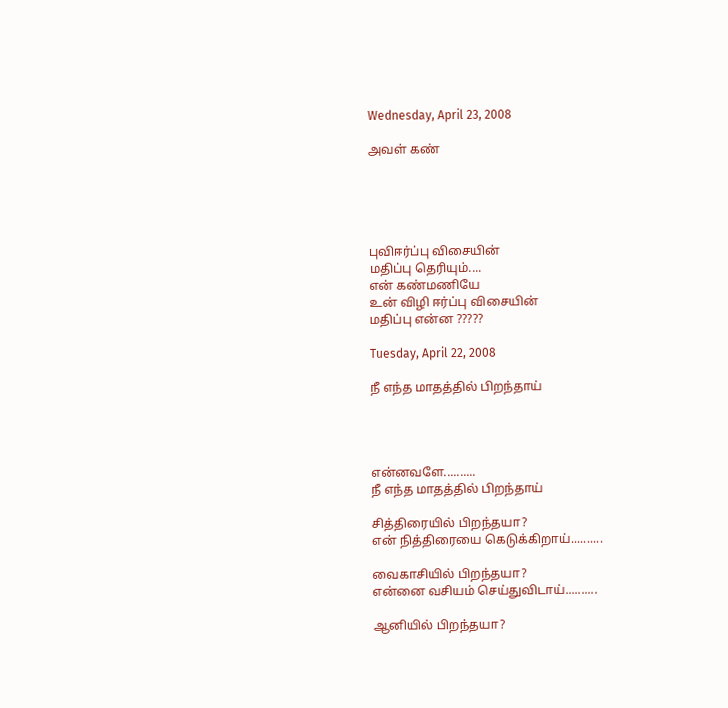Wednesday, April 23, 2008

அவள் கண்





புவிஈர்ப்பு விசையின்
மதிப்பு தெரியும்....
என் கண்மணியே
உன் விழி ஈர்ப்பு விசையின்
மதிப்பு என்ன ?????

Tuesday, April 22, 2008

நீ எந்த மாதத்தில் பிறந்தாய்




என்னவளே..........
நீ எந்த மாதத்தில் பிறந்தாய்

சித்திரையில் பிறந்தயா?
என் நித்திரையை கெடுக்கிறாய்..........

வைகாசியில் பிறந்தயா?
என்னை வசியம் செய்துவிடாய்..........

ஆனியில் பிறந்தயா?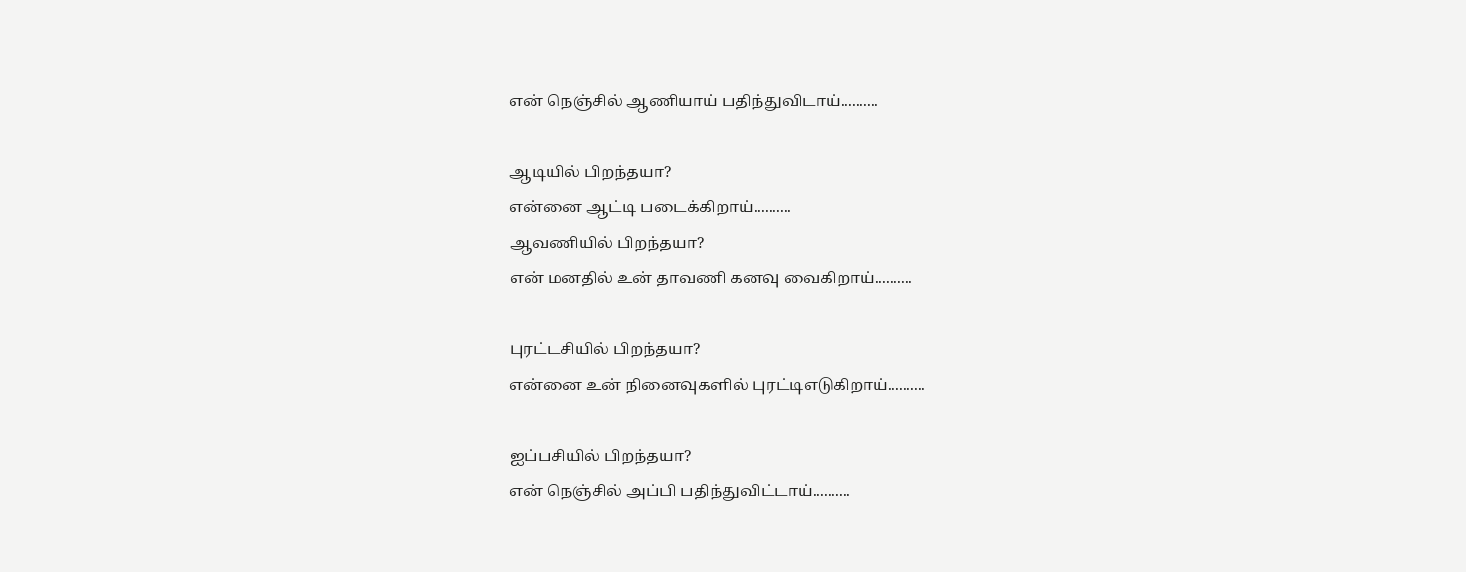என் நெஞ்சில் ஆணியாய் பதிந்துவிடாய்..........

ஆடியில் பிறந்தயா?
என்னை ஆட்டி படைக்கிறாய்..........
ஆவணியில் பிறந்தயா?
என் மனதில் உன் தாவணி கனவு வைகிறாய்..........

புரட்டசியில் பிறந்தயா?
என்னை உன் நினைவுகளில் புரட்டிஎடுகிறாய்..........

ஐப்பசியில் பிறந்தயா?
என் நெஞ்சில் அப்பி பதிந்துவிட்டாய்..........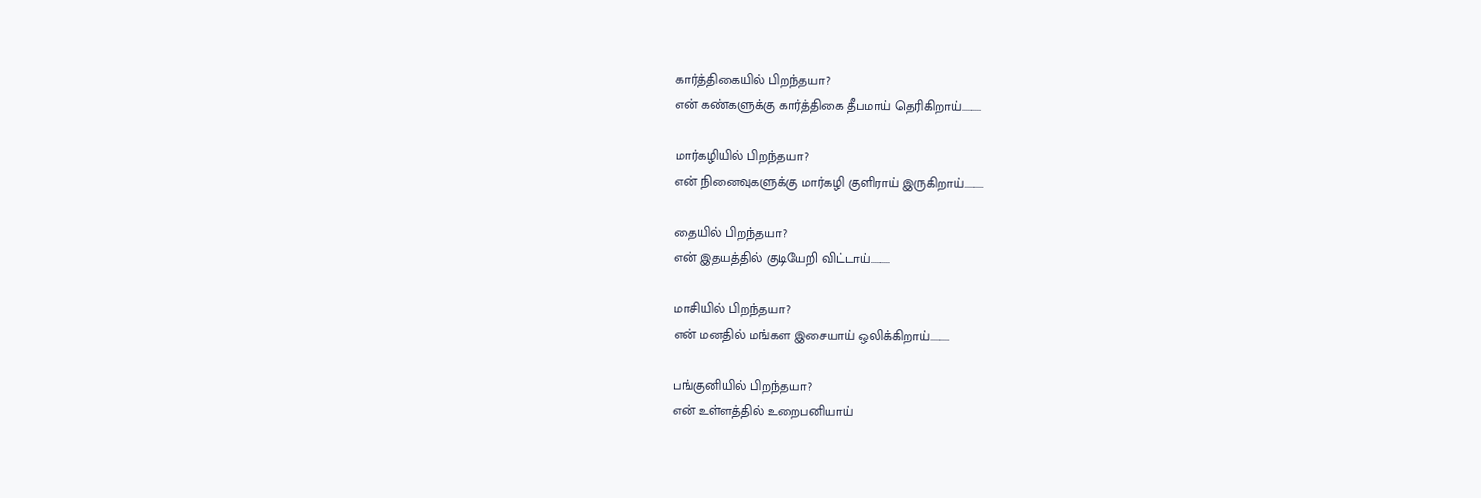கார்த்திகையில் பிறந்தயா?
என் கண்களுக்கு கார்த்திகை தீபமாய் தெரிகிறாய்..........

மார்கழியில் பிறந்தயா?
என் நினைவுகளுக்கு மார்கழி குளிராய் இருகிறாய்..........

தையில் பிறந்தயா?
என் இதயத்தில் குடியேறி விட்டாய்..........

மாசியில் பிறந்தயா?
என் மனதில் மங்கள இசையாய் ஒலிக்கிறாய்..........

பங்குனியில் பிறந்தயா?
என் உள்ளத்தில் உறைபனியாய்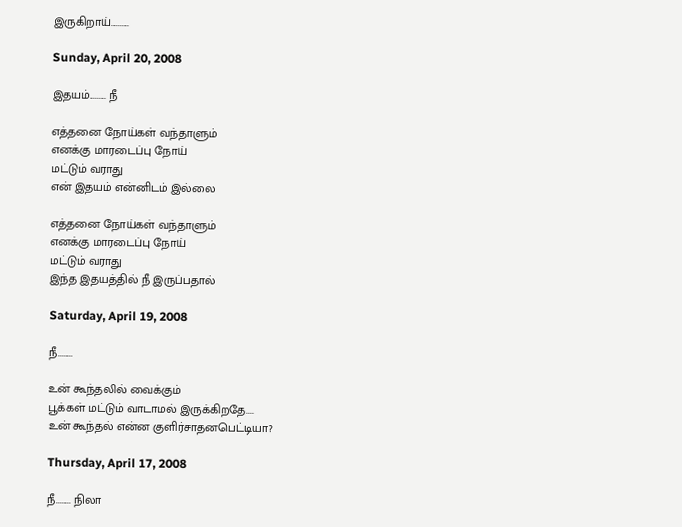இருகிறாய்..........

Sunday, April 20, 2008

இதயம்......... நீ

எத்தனை நோய்கள் வந்தாளும்
எனக்கு மாரடைப்பு நோய்
மட்டும் வராது
என் இதயம் என்னிடம் இல்லை

எத்தனை நோய்கள் வந்தாளும்
எனக்கு மாரடைப்பு நோய்
மட்டும் வராது
இந்த இதயத்தில் நீ இருப்பதால்

Saturday, April 19, 2008

நீ........

உன் கூந்தலில் வைக்கும்
பூக்கள் மட்டும் வாடாமல் இருக்கிறதே....
உன் கூந்தல் என்ன குளிர்சாதனபெட்டியா?

Thursday, April 17, 2008

நீ........ நிலா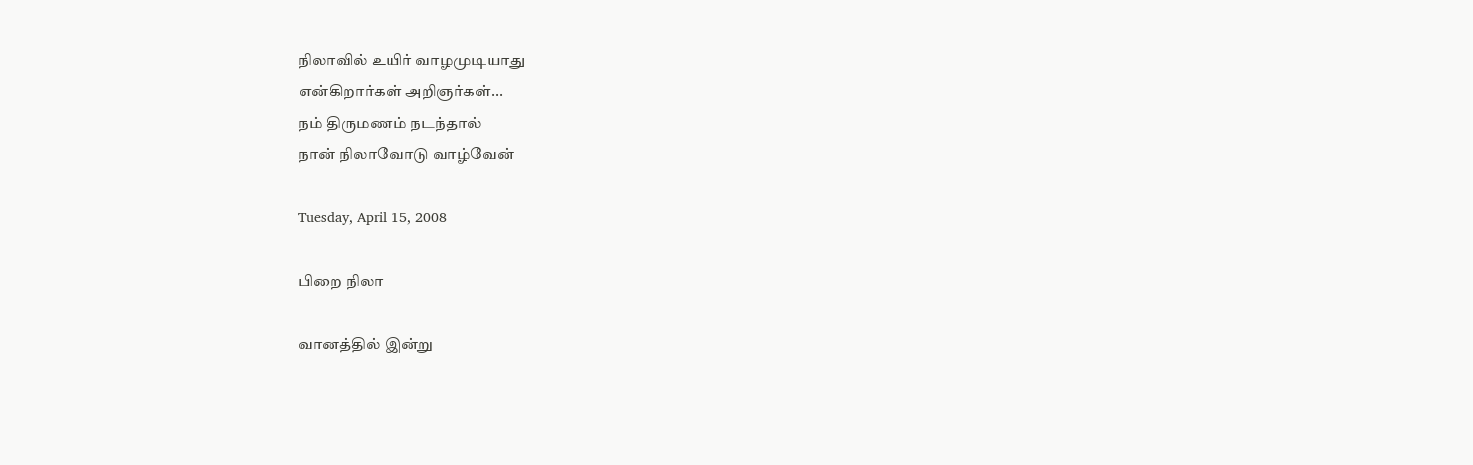நிலாவில் உயிர் வாழமுடியாது
என்கிறார்கள் அறிஞர்கள்...
நம் திருமணம் நடந்தால்
நான் நிலாவோடு வாழ்வேன்

Tuesday, April 15, 2008

பிறை நிலா

வானத்தில் இன்று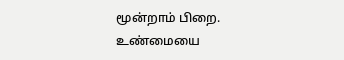மூன்றாம் பிறை.
உண்மையை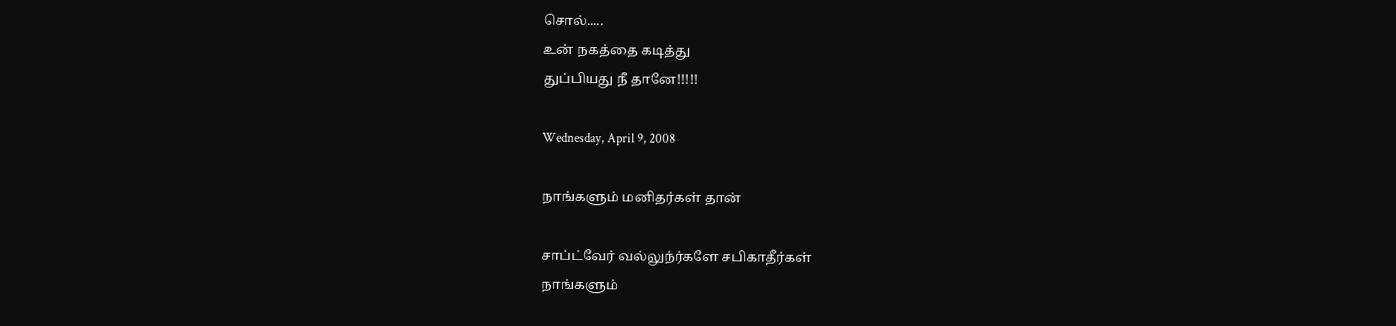சொல்.....
உன் நகத்தை கடித்து
துப்பியது நீ தானே!!!!!

Wednesday, April 9, 2008

நாங்களும் மனிதர்கள் தான்

சாப்ட்வேர் வல்லுந்ர்களே சபிகாதீர்கள்
நாங்களும்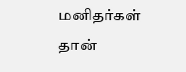மனிதர்கள் தான்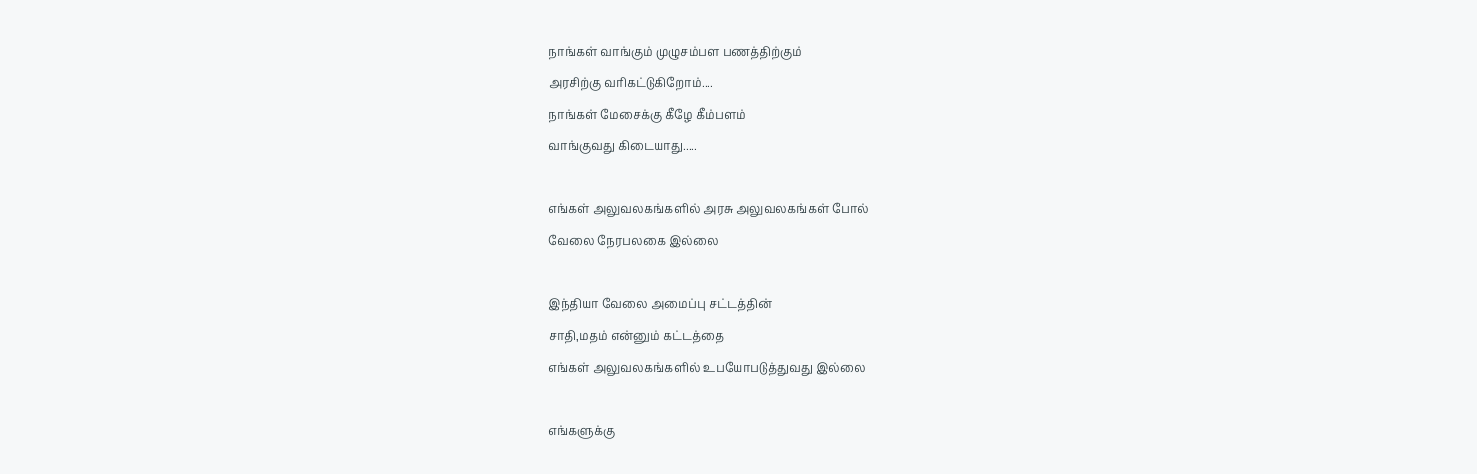நாங்கள் வாங்கும் முழுசம்பள பணத்திற்கும்
அரசிற்கு வரிகட்டுகிறோம்....
நாங்கள் மேசைக்கு கீழே கீம்பளம்
வாங்குவது கிடையாது.....

எங்கள் அலுவலகங்களில் அரசு அலுவலகங்கள் போல்
வேலை நேரபலகை இல்லை

இந்தியா வேலை அமைப்பு சட்டத்தின்
சாதி,மதம் என்னும் கட்டத்தை
எங்கள் அலுவலகங்களில் உபயோபடுத்துவது இல்லை

எங்களுக்கு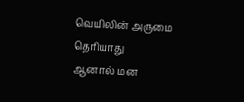வெயிலின் அருமை தெரியாது
ஆனால் மன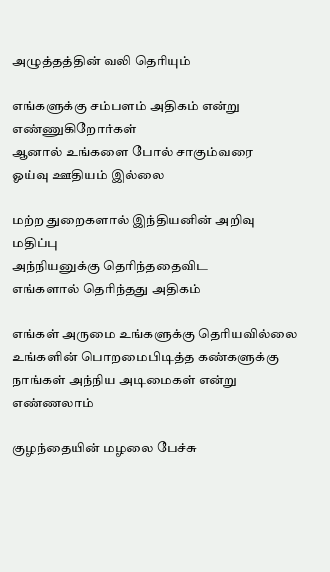அழுத்தத்தின் வலி தெரியும்

எங்களுக்கு சம்பளம் அதிகம் என்று எண்ணுகிறோர்கள்
ஆனால் உங்களை போல் சாகும்வரை
ஓய்வு ஊதியம் இல்லை

மற்ற துறைகளால் இந்தியனின் அறிவு மதிப்பு
அந்நியனுக்கு தெரிந்ததைவிட
எங்களால் தெரிந்தது அதிகம்

எங்கள் அருமை உங்களுக்கு தெரியவில்லை
உங்களின் பொறமைபிடித்த கண்களுக்கு
நாங்கள் அந்நிய அடிமைகள் என்று எண்ணலாம்

குழந்தையின் மழலை பேச்சு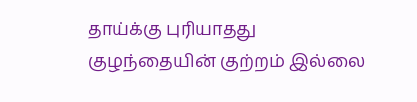தாய்க்கு புரியாதது
குழந்தையின் குற்றம் இல்லை